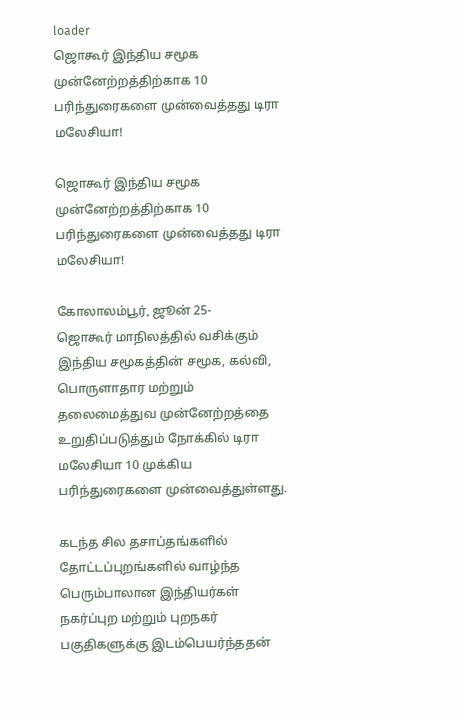loader
ஜொகூர் இந்திய சமூக முன்னேற்றத்திற்காக 10 பரிந்துரைகளை முன்வைத்தது டிரா மலேசியா!

ஜொகூர் இந்திய சமூக முன்னேற்றத்திற்காக 10 பரிந்துரைகளை முன்வைத்தது டிரா மலேசியா!

கோலாலம்பூர், ஜூன் 25-
ஜொகூர் மாநிலத்தில் வசிக்கும் இந்திய சமூகத்தின் சமூக, கல்வி, பொருளாதார மற்றும் தலைமைத்துவ முன்னேற்றத்தை உறுதிப்படுத்தும் நோக்கில் டிரா மலேசியா 10 முக்கிய பரிந்துரைகளை முன்வைத்துள்ளது.

கடந்த சில தசாப்தங்களில் தோட்டப்புறங்களில் வாழ்ந்த பெரும்பாலான இந்தியர்கள் நகர்ப்புற மற்றும் புறநகர் பகுதிகளுக்கு இடம்பெயர்ந்ததன்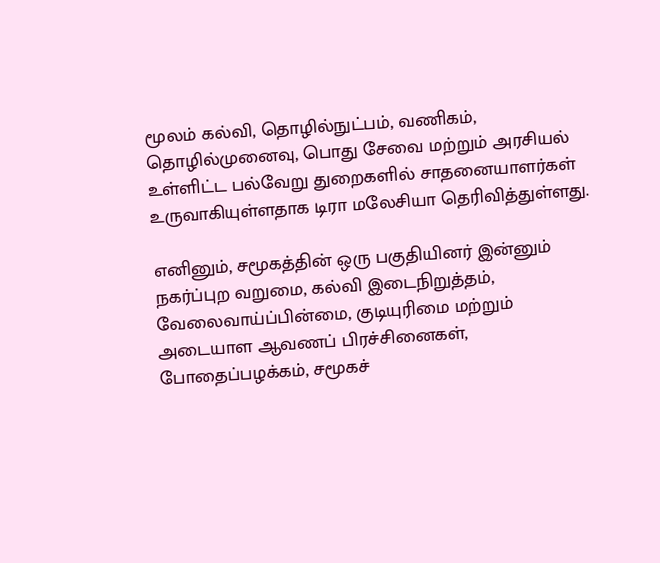மூலம் கல்வி, தொழில்நுட்பம், வணிகம், தொழில்முனைவு, பொது சேவை மற்றும் அரசியல் உள்ளிட்ட பல்வேறு துறைகளில் சாதனையாளர்கள் உருவாகியுள்ளதாக டிரா மலேசியா தெரிவித்துள்ளது.

எனினும், சமூகத்தின் ஒரு பகுதியினர் இன்னும் நகர்ப்புற வறுமை, கல்வி இடைநிறுத்தம், வேலைவாய்ப்பின்மை, குடியுரிமை மற்றும் அடையாள ஆவணப் பிரச்சினைகள், போதைப்பழக்கம், சமூகச்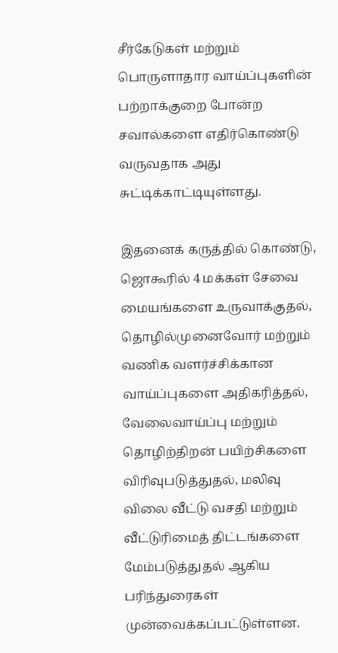சீர்கேடுகள் மற்றும் பொருளாதார வாய்ப்புகளின் பற்றாக்குறை போன்ற சவால்களை எதிர்கொண்டு வருவதாக அது சுட்டிக்காட்டியுள்ளது.

இதனைக் கருத்தில் கொண்டு, ஜொகூரில் 4 மக்கள் சேவை மையங்களை உருவாக்குதல், தொழில்முனைவோர் மற்றும் வணிக வளர்ச்சிக்கான வாய்ப்புகளை அதிகரித்தல், வேலைவாய்ப்பு மற்றும் தொழிற்திறன் பயிற்சிகளை விரிவுபடுத்துதல், மலிவு விலை வீட்டு வசதி மற்றும் வீட்டுரிமைத் திட்டங்களை மேம்படுத்துதல் ஆகிய பரிந்துரைகள் முன்வைக்கப்பட்டுள்ளன.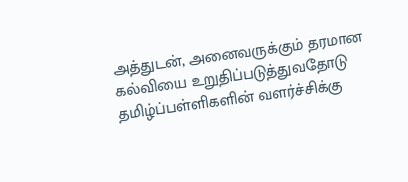அத்துடன், அனைவருக்கும் தரமான கல்வியை உறுதிப்படுத்துவதோடு தமிழ்ப்பள்ளிகளின் வளர்ச்சிக்கு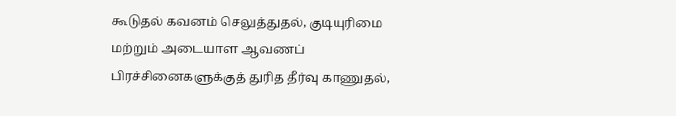கூடுதல் கவனம் செலுத்துதல், குடியுரிமை மற்றும் அடையாள ஆவணப் பிரச்சினைகளுக்குத் துரித தீர்வு காணுதல்,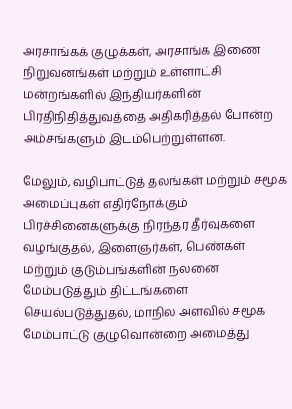அரசாங்கக் குழுக்கள், அரசாங்க இணை நிறுவனங்கள் மற்றும் உள்ளாட்சி மன்றங்களில் இந்தியர்களின் பிரதிநிதித்துவத்தை அதிகரித்தல் போன்ற அம்சங்களும் இடம்பெற்றுள்ளன.

மேலும், வழிபாட்டுத் தலங்கள் மற்றும் சமூக அமைப்புகள் எதிர்நோக்கும் பிரச்சினைகளுக்கு நிரந்தர தீர்வுகளை வழங்குதல், இளைஞர்கள், பெண்கள் மற்றும் குடும்பங்களின் நலனை மேம்படுத்தும் திட்டங்களை செயல்படுத்துதல், மாநில அளவில் சமூக மேம்பாட்டு குழுவொன்றை அமைத்து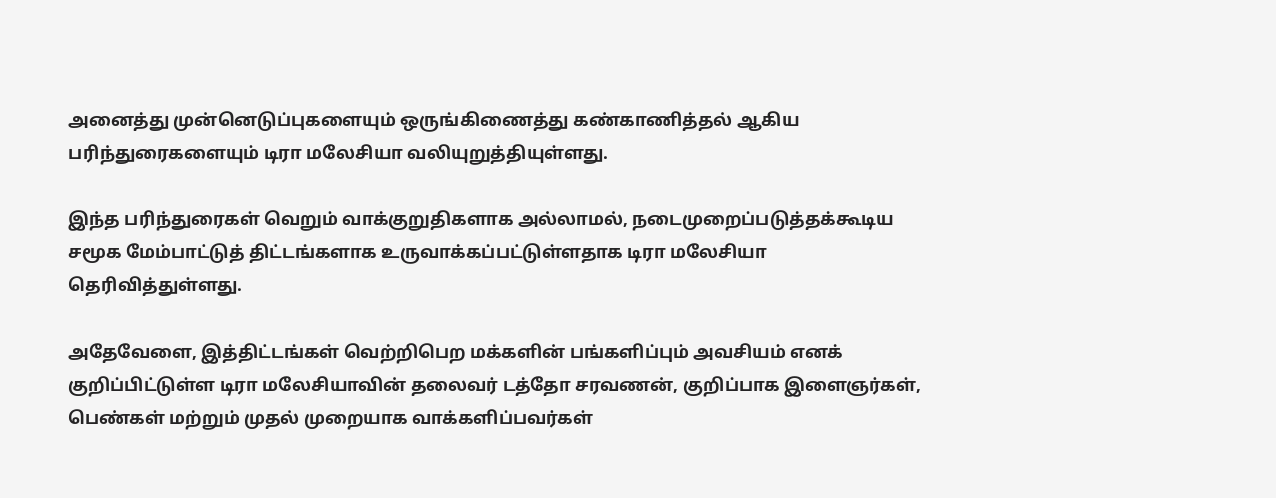அனைத்து முன்னெடுப்புகளையும் ஒருங்கிணைத்து கண்காணித்தல் ஆகிய பரிந்துரைகளையும் டிரா மலேசியா வலியுறுத்தியுள்ளது.

இந்த பரிந்துரைகள் வெறும் வாக்குறுதிகளாக அல்லாமல், நடைமுறைப்படுத்தக்கூடிய சமூக மேம்பாட்டுத் திட்டங்களாக உருவாக்கப்பட்டுள்ளதாக டிரா மலேசியா தெரிவித்துள்ளது.

அதேவேளை, இத்திட்டங்கள் வெற்றிபெற மக்களின் பங்களிப்பும் அவசியம் எனக் குறிப்பிட்டுள்ள டிரா மலேசியாவின் தலைவர் டத்தோ சரவணன், குறிப்பாக இளைஞர்கள், பெண்கள் மற்றும் முதல் முறையாக வாக்களிப்பவர்கள்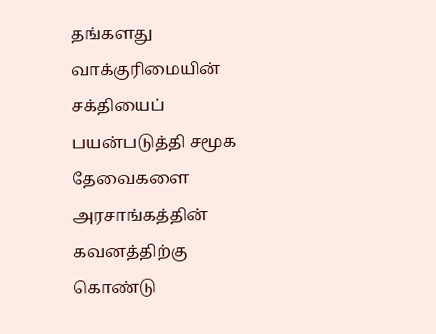தங்களது வாக்குரிமையின் சக்தியைப் பயன்படுத்தி சமூக தேவைகளை அரசாங்கத்தின் கவனத்திற்கு கொண்டு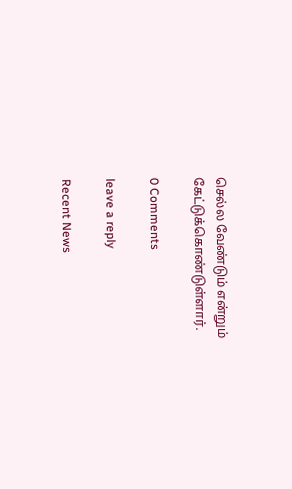செல்ல வேண்டும் என்றும் கேட்டுக்கொண்டுள்ளார்.

0 Comments

leave a reply

Recent News